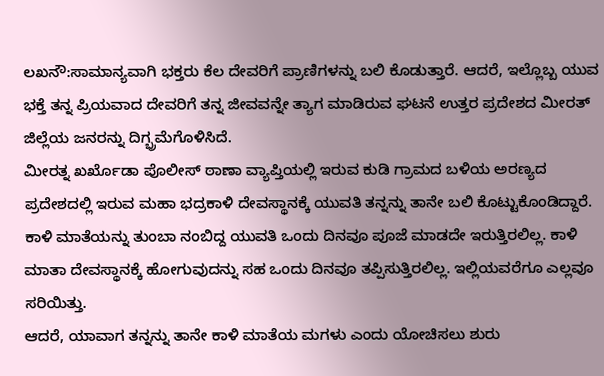ಲಖನೌ:ಸಾಮಾನ್ಯವಾಗಿ ಭಕ್ತರು ಕೆಲ ದೇವರಿಗೆ ಪ್ರಾಣಿಗಳನ್ನು ಬಲಿ ಕೊಡುತ್ತಾರೆ. ಆದರೆ, ಇಲ್ಲೊಬ್ಬ ಯುವ ಭಕ್ತೆ ತನ್ನ ಪ್ರಿಯವಾದ ದೇವರಿಗೆ ತನ್ನ ಜೀವವನ್ನೇ ತ್ಯಾಗ ಮಾಡಿರುವ ಘಟನೆ ಉತ್ತರ ಪ್ರದೇಶದ ಮೀರತ್ ಜಿಲ್ಲೆಯ ಜನರನ್ನು ದಿಗ್ಭ್ರಮೆಗೊಳಿಸಿದೆ.
ಮೀರತ್ನ ಖರ್ಖೊಡಾ ಪೊಲೀಸ್ ಠಾಣಾ ವ್ಯಾಪ್ತಿಯಲ್ಲಿ ಇರುವ ಕುಡಿ ಗ್ರಾಮದ ಬಳಿಯ ಅರಣ್ಯದ ಪ್ರದೇಶದಲ್ಲಿ ಇರುವ ಮಹಾ ಭದ್ರಕಾಳಿ ದೇವಸ್ಥಾನಕ್ಕೆ ಯುವತಿ ತನ್ನನ್ನು ತಾನೇ ಬಲಿ ಕೊಟ್ಟುಕೊಂಡಿದ್ದಾರೆ. ಕಾಳಿ ಮಾತೆಯನ್ನು ತುಂಬಾ ನಂಬಿದ್ದ ಯುವತಿ ಒಂದು ದಿನವೂ ಪೂಜೆ ಮಾಡದೇ ಇರುತ್ತಿರಲಿಲ್ಲ. ಕಾಳಿ ಮಾತಾ ದೇವಸ್ಥಾನಕ್ಕೆ ಹೋಗುವುದನ್ನು ಸಹ ಒಂದು ದಿನವೂ ತಪ್ಪಿಸುತ್ತಿರಲಿಲ್ಲ. ಇಲ್ಲಿಯವರೆಗೂ ಎಲ್ಲವೂ ಸರಿಯಿತ್ತು.
ಆದರೆ, ಯಾವಾಗ ತನ್ನನ್ನು ತಾನೇ ಕಾಳಿ ಮಾತೆಯ ಮಗಳು ಎಂದು ಯೋಚಿಸಲು ಶುರು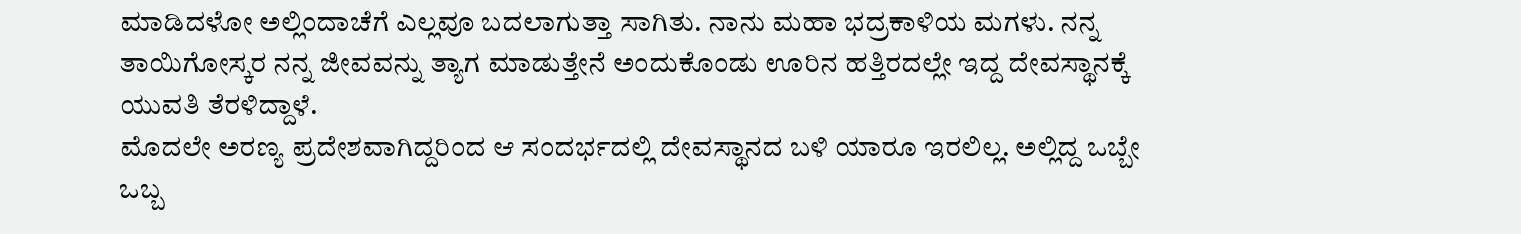ಮಾಡಿದಳೋ ಅಲ್ಲಿಂದಾಚೆಗೆ ಎಲ್ಲವೂ ಬದಲಾಗುತ್ತಾ ಸಾಗಿತು. ನಾನು ಮಹಾ ಭದ್ರಕಾಳಿಯ ಮಗಳು. ನನ್ನ ತಾಯಿಗೋಸ್ಕರ ನನ್ನ ಜೀವವನ್ನು ತ್ಯಾಗ ಮಾಡುತ್ತೇನೆ ಅಂದುಕೊಂಡು ಊರಿನ ಹತ್ತಿರದಲ್ಲೇ ಇದ್ದ ದೇವಸ್ಥಾನಕ್ಕೆ ಯುವತಿ ತೆರಳಿದ್ದಾಳೆ.
ಮೊದಲೇ ಅರಣ್ಯ ಪ್ರದೇಶವಾಗಿದ್ದರಿಂದ ಆ ಸಂದರ್ಭದಲ್ಲಿ ದೇವಸ್ಥಾನದ ಬಳಿ ಯಾರೂ ಇರಲಿಲ್ಲ. ಅಲ್ಲಿದ್ದ ಒಬ್ಬೇ ಒಬ್ಬ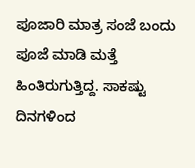ಪೂಜಾರಿ ಮಾತ್ರ ಸಂಜೆ ಬಂದು ಪೂಜೆ ಮಾಡಿ ಮತ್ತೆ ಹಿಂತಿರುಗುತ್ತಿದ್ದ. ಸಾಕಷ್ಟು ದಿನಗಳಿಂದ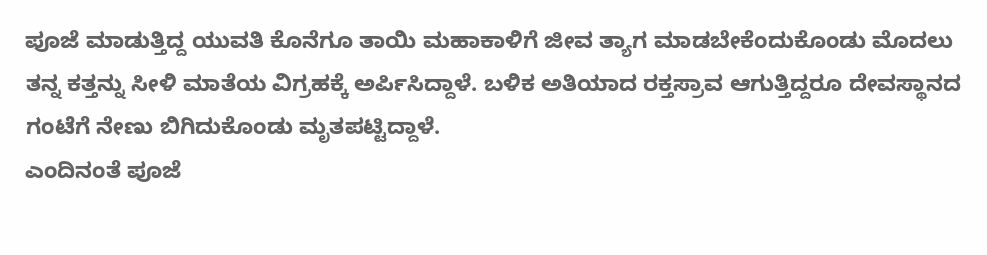ಪೂಜೆ ಮಾಡುತ್ತಿದ್ದ ಯುವತಿ ಕೊನೆಗೂ ತಾಯಿ ಮಹಾಕಾಳಿಗೆ ಜೀವ ತ್ಯಾಗ ಮಾಡಬೇಕೆಂದುಕೊಂಡು ಮೊದಲು ತನ್ನ ಕತ್ತನ್ನು ಸೀಳಿ ಮಾತೆಯ ವಿಗ್ರಹಕ್ಕೆ ಅರ್ಪಿಸಿದ್ದಾಳೆ. ಬಳಿಕ ಅತಿಯಾದ ರಕ್ತಸ್ರಾವ ಆಗುತ್ತಿದ್ದರೂ ದೇವಸ್ಥಾನದ ಗಂಟೆಗೆ ನೇಣು ಬಿಗಿದುಕೊಂಡು ಮೃತಪಟ್ಟಿದ್ದಾಳೆ.
ಎಂದಿನಂತೆ ಪೂಜೆ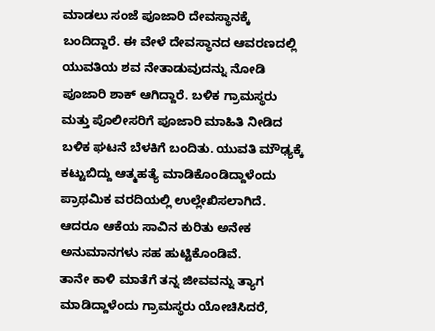ಮಾಡಲು ಸಂಜೆ ಪೂಜಾರಿ ದೇವಸ್ಥಾನಕ್ಕೆ ಬಂದಿದ್ದಾರೆ. ಈ ವೇಳೆ ದೇವಸ್ಥಾನದ ಆವರಣದಲ್ಲಿ ಯುವತಿಯ ಶವ ನೇತಾಡುವುದನ್ನು ನೋಡಿ ಪೂಜಾರಿ ಶಾಕ್ ಆಗಿದ್ದಾರೆ. ಬಳಿಕ ಗ್ರಾಮಸ್ಥರು ಮತ್ತು ಪೊಲೀಸರಿಗೆ ಪೂಜಾರಿ ಮಾಹಿತಿ ನೀಡಿದ ಬಳಿಕ ಘಟನೆ ಬೆಳಕಿಗೆ ಬಂದಿತು. ಯುವತಿ ಮೌಢ್ಯಕ್ಕೆ ಕಟ್ಟುಬಿದ್ದು ಆತ್ಮಹತ್ಯೆ ಮಾಡಿಕೊಂಡಿದ್ದಾಳೆಂದು ಪ್ರಾಥಮಿಕ ವರದಿಯಲ್ಲಿ ಉಲ್ಲೇಖಿಸಲಾಗಿದೆ. ಆದರೂ ಆಕೆಯ ಸಾವಿನ ಕುರಿತು ಅನೇಕ ಅನುಮಾನಗಳು ಸಹ ಹುಟ್ಟಿಕೊಂಡಿವೆ.
ತಾನೇ ಕಾಳಿ ಮಾತೆಗೆ ತನ್ನ ಜೀವವನ್ನು ತ್ಯಾಗ ಮಾಡಿದ್ದಾಳೆಂದು ಗ್ರಾಮಸ್ಥರು ಯೋಚಿಸಿದರೆ,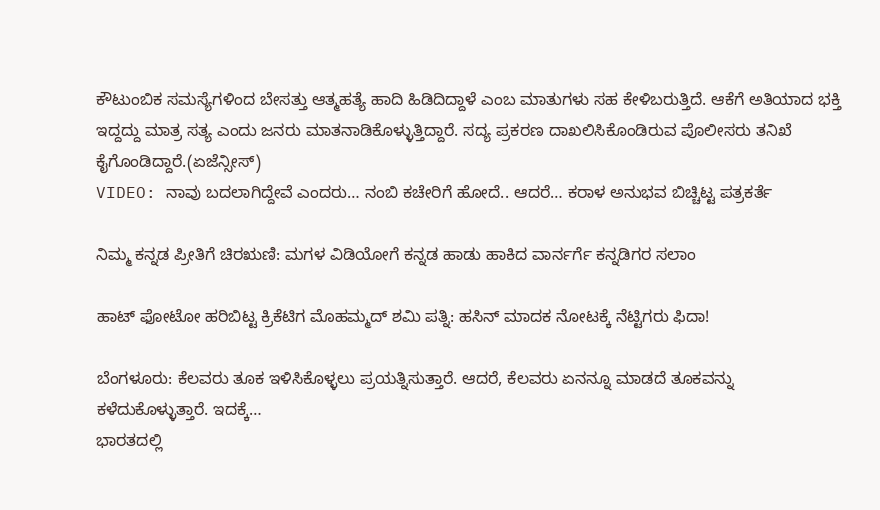ಕೌಟುಂಬಿಕ ಸಮಸ್ಯೆಗಳಿಂದ ಬೇಸತ್ತು ಆತ್ಮಹತ್ಯೆ ಹಾದಿ ಹಿಡಿದಿದ್ದಾಳೆ ಎಂಬ ಮಾತುಗಳು ಸಹ ಕೇಳಿಬರುತ್ತಿದೆ. ಆಕೆಗೆ ಅತಿಯಾದ ಭಕ್ತಿ ಇದ್ದದ್ದು ಮಾತ್ರ ಸತ್ಯ ಎಂದು ಜನರು ಮಾತನಾಡಿಕೊಳ್ಳುತ್ತಿದ್ದಾರೆ. ಸದ್ಯ ಪ್ರಕರಣ ದಾಖಲಿಸಿಕೊಂಡಿರುವ ಪೊಲೀಸರು ತನಿಖೆ ಕೈಗೊಂಡಿದ್ದಾರೆ.(ಏಜೆನ್ಸೀಸ್)
VIDEO: ನಾವು ಬದಲಾಗಿದ್ದೇವೆ ಎಂದರು… ನಂಬಿ ಕಚೇರಿಗೆ ಹೋದೆ.. ಆದರೆ… ಕರಾಳ ಅನುಭವ ಬಿಚ್ಚಿಟ್ಟ ಪತ್ರಕರ್ತೆ

ನಿಮ್ಮ ಕನ್ನಡ ಪ್ರೀತಿಗೆ ಚಿರಋಣಿ: ಮಗಳ ವಿಡಿಯೋಗೆ ಕನ್ನಡ ಹಾಡು ಹಾಕಿದ ವಾರ್ನರ್ಗೆ ಕನ್ನಡಿಗರ ಸಲಾಂ

ಹಾಟ್ ಫೋಟೋ ಹರಿಬಿಟ್ಟ ಕ್ರಿಕೆಟಿಗ ಮೊಹಮ್ಮದ್ ಶಮಿ ಪತ್ನಿ: ಹಸಿನ್ ಮಾದಕ ನೋಟಕ್ಕೆ ನೆಟ್ಟಿಗರು ಫಿದಾ!

ಬೆಂಗಳೂರು: ಕೆಲವರು ತೂಕ ಇಳಿಸಿಕೊಳ್ಳಲು ಪ್ರಯತ್ನಿಸುತ್ತಾರೆ. ಆದರೆ, ಕೆಲವರು ಏನನ್ನೂ ಮಾಡದೆ ತೂಕವನ್ನು ಕಳೆದುಕೊಳ್ಳುತ್ತಾರೆ. ಇದಕ್ಕೆ…
ಭಾರತದಲ್ಲಿ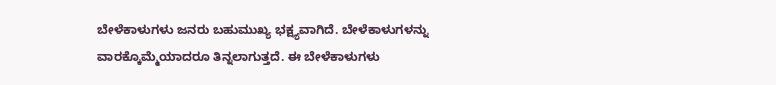ಬೇಳೆಕಾಳುಗಳು ಜನರು ಬಹುಮುಖ್ಯ ಭಕ್ಷ್ಯವಾಗಿದೆ. ಬೇಳೆಕಾಳುಗಳನ್ನು ವಾರಕ್ಕೊಮ್ಮೆಯಾದರೂ ತಿನ್ನಲಾಗುತ್ತದೆ. ಈ ಬೇಳೆಕಾಳುಗಳು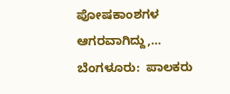ಪೋಷಕಾಂಶಗಳ ಆಗರವಾಗಿದ್ದು,…
ಬೆಂಗಳೂರು:  ಪಾಲಕರು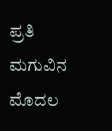ಪ್ರತಿ ಮಗುವಿನ ಮೊದಲ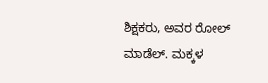ಶಿಕ್ಷಕರು, ಅವರ ರೋಲ್ ಮಾಡೆಲ್. ಮಕ್ಕಳ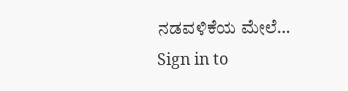ನಡವಳಿಕೆಯ ಮೇಲೆ…
Sign in to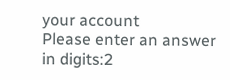your account
Please enter an answer in digits:2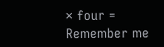× four =
Remember me